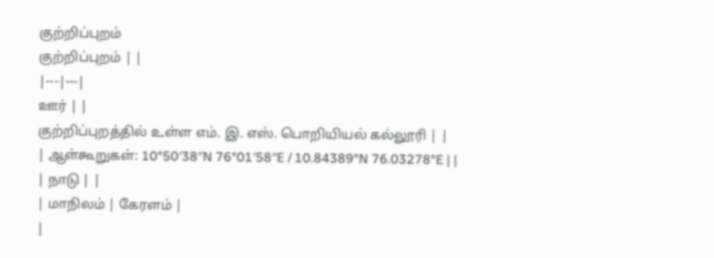குற்றிப்புறம்
குற்றிப்புறம் | |
|---|---|
ஊர் | |
குற்றிப்புறத்தில் உள்ள எம். இ. எஸ். பொறியியல் கல்லூரி | |
| ஆள்கூறுகள்: 10°50′38″N 76°01′58″E / 10.84389°N 76.03278°E | |
| நாடு | |
| மாநிலம் | கேரளம் |
|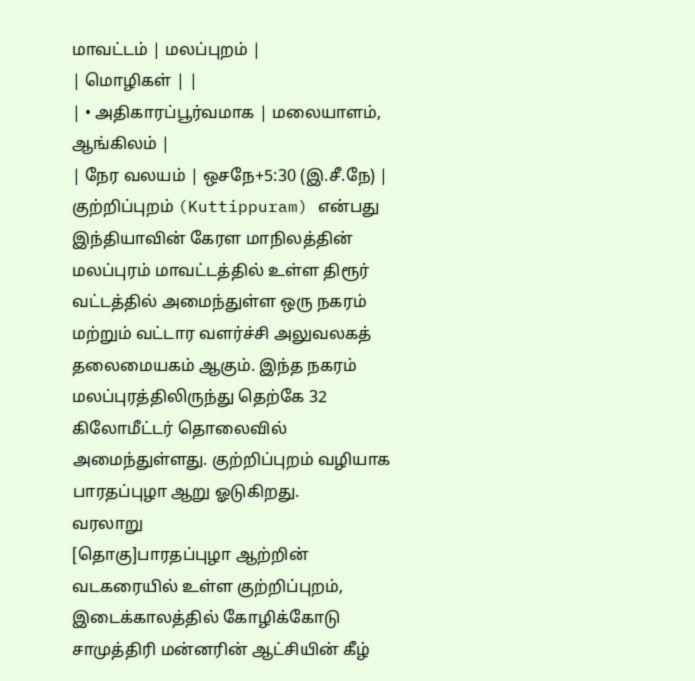மாவட்டம் | மலப்புறம் |
| மொழிகள் | |
| • அதிகாரப்பூர்வமாக | மலையாளம், ஆங்கிலம் |
| நேர வலயம் | ஒசநே+5:30 (இ.சீ.நே) |
குற்றிப்புறம் (Kuttippuram) என்பது இந்தியாவின் கேரள மாநிலத்தின் மலப்புரம் மாவட்டத்தில் உள்ள திரூர் வட்டத்தில் அமைந்துள்ள ஒரு நகரம் மற்றும் வட்டார வளர்ச்சி அலுவலகத் தலைமையகம் ஆகும். இந்த நகரம் மலப்புரத்திலிருந்து தெற்கே 32 கிலோமீட்டர் தொலைவில் அமைந்துள்ளது. குற்றிப்புறம் வழியாக பாரதப்புழா ஆறு ஓடுகிறது.
வரலாறு
[தொகு]பாரதப்புழா ஆற்றின் வடகரையில் உள்ள குற்றிப்புறம், இடைக்காலத்தில் கோழிக்கோடு சாமுத்திரி மன்னரின் ஆட்சியின் கீழ்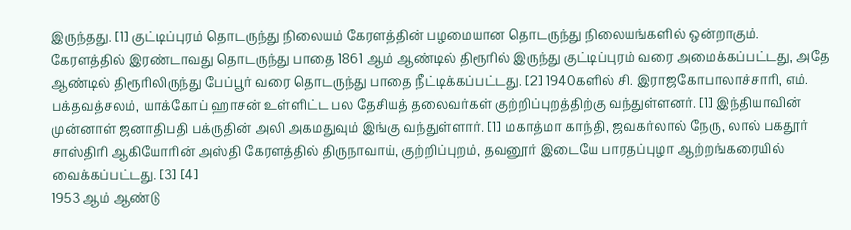இருந்தது. [1] குட்டிப்புரம் தொடருந்து நிலையம் கேரளத்தின் பழமையான தொடருந்து நிலையங்களில் ஒன்றாகும். கேரளத்தில் இரண்டாவது தொடருந்து பாதை 1861 ஆம் ஆண்டில் திரூரில் இருந்து குட்டிப்புரம் வரை அமைக்கப்பட்டது, அதே ஆண்டில் திரூரிலிருந்து பேப்பூர் வரை தொடருந்து பாதை நீட்டிக்கப்பட்டது. [2] 1940களில் சி. இராஜகோபாலாச்சாரி, எம். பக்தவத்சலம், யாக்கோப் ஹாசன் உள்ளிட்ட பல தேசியத் தலைவர்கள் குற்றிப்புறத்திற்கு வந்துள்ளனர். [1] இந்தியாவின் முன்னாள் ஜனாதிபதி பக்ருதின் அலி அகமதுவும் இங்கு வந்துள்ளார். [1] மகாத்மா காந்தி, ஜவகர்லால் நேரு, லால் பகதூர் சாஸ்திரி ஆகியோரின் அஸ்தி கேரளத்தில் திருநாவாய், குற்றிப்புறம், தவனூர் இடையே பாரதப்புழா ஆற்றங்கரையில் வைக்கப்பட்டது. [3] [4]
1953 ஆம் ஆண்டு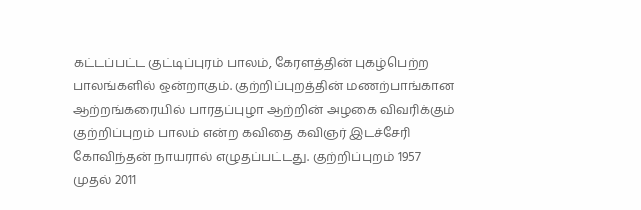கட்டப்பட்ட குட்டிப்புரம் பாலம், கேரளத்தின் புகழ்பெற்ற பாலங்களில் ஒன்றாகும். குற்றிப்புறத்தின் மணற்பாங்கான ஆற்றங்கரையில் பாரதப்புழா ஆற்றின் அழகை விவரிக்கும் குற்றிப்புறம் பாலம் என்ற கவிதை கவிஞர் இடச்சேரி கோவிந்தன் நாயரால் எழுதப்பட்டது. குற்றிப்புறம் 1957 முதல் 2011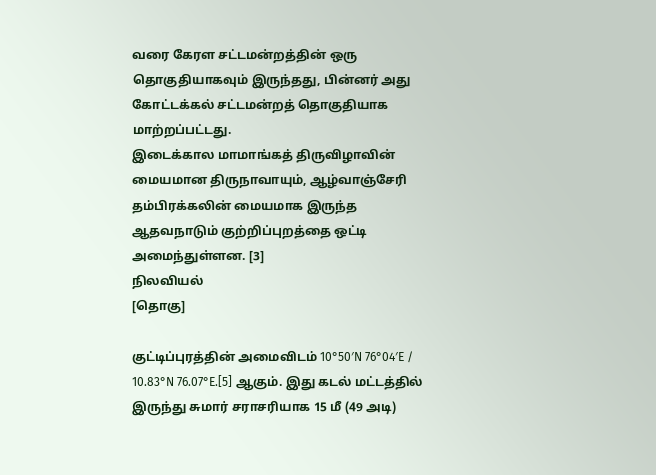வரை கேரள சட்டமன்றத்தின் ஒரு தொகுதியாகவும் இருந்தது, பின்னர் அது கோட்டக்கல் சட்டமன்றத் தொகுதியாக மாற்றப்பட்டது.
இடைக்கால மாமாங்கத் திருவிழாவின் மையமான திருநாவாயும், ஆழ்வாஞ்சேரி தம்பிரக்கலின் மையமாக இருந்த ஆதவநாடும் குற்றிப்புறத்தை ஒட்டி அமைந்துள்ளன. [3]
நிலவியல்
[தொகு]

குட்டிப்புரத்தின் அமைவிடம் 10°50′N 76°04′E / 10.83°N 76.07°E.[5] ஆகும். இது கடல் மட்டத்தில் இருந்து சுமார் சராசரியாக 15 மீ (49 அடி)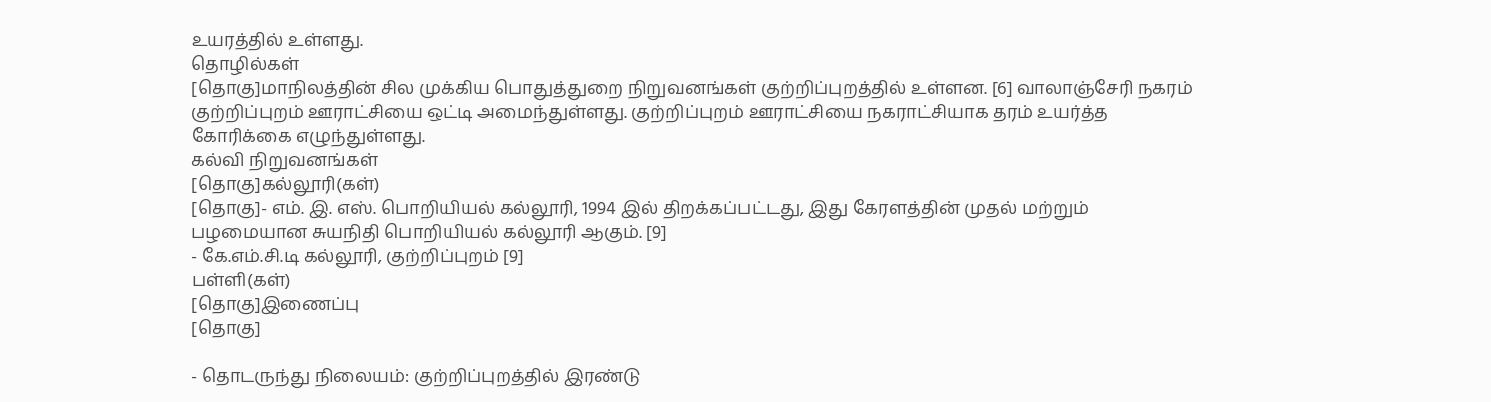உயரத்தில் உள்ளது.
தொழில்கள்
[தொகு]மாநிலத்தின் சில முக்கிய பொதுத்துறை நிறுவனங்கள் குற்றிப்புறத்தில் உள்ளன. [6] வாலாஞ்சேரி நகரம் குற்றிப்புறம் ஊராட்சியை ஒட்டி அமைந்துள்ளது. குற்றிப்புறம் ஊராட்சியை நகராட்சியாக தரம் உயர்த்த கோரிக்கை எழுந்துள்ளது.
கல்வி நிறுவனங்கள்
[தொகு]கல்லூரி(கள்)
[தொகு]- எம். இ. எஸ். பொறியியல் கல்லூரி, 1994 இல் திறக்கப்பட்டது, இது கேரளத்தின் முதல் மற்றும் பழமையான சுயநிதி பொறியியல் கல்லூரி ஆகும். [9]
- கே.எம்.சி.டி கல்லூரி, குற்றிப்புறம் [9]
பள்ளி(கள்)
[தொகு]இணைப்பு
[தொகு]

- தொடருந்து நிலையம்: குற்றிப்புறத்தில் இரண்டு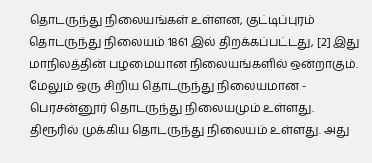தொடருந்து நிலையங்கள் உள்ளன, குட்டிப்புரம் தொடருந்து நிலையம் 1861 இல் திறக்கப்பட்டது, [2] இது மாநிலத்தின் பழமையான நிலையங்களில் ஒன்றாகும். மேலும் ஒரு சிறிய தொடருந்து நிலையமான - பெரசன்னூர் தொடருந்து நிலையமும் உள்ளது. திரூரில் முக்கிய தொடருந்து நிலையம் உள்ளது. அது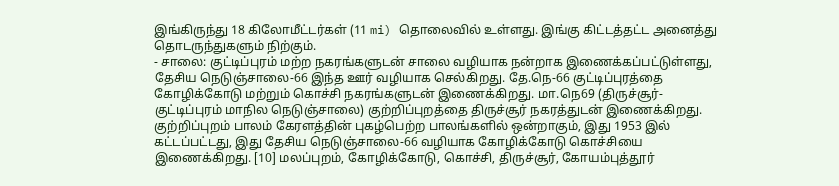இங்கிருந்து 18 கிலோமீட்டர்கள் (11 mi) தொலைவில் உள்ளது. இங்கு கிட்டத்தட்ட அனைத்து தொடருந்துகளும் நிற்கும்.
- சாலை: குட்டிப்புரம் மற்ற நகரங்களுடன் சாலை வழியாக நன்றாக இணைக்கப்பட்டுள்ளது, தேசிய நெடுஞ்சாலை-66 இந்த ஊர் வழியாக செல்கிறது. தே.நெ-66 குட்டிப்புரத்தை கோழிக்கோடு மற்றும் கொச்சி நகரங்களுடன் இணைக்கிறது. மா.நெ69 (திருச்சூர்-குட்டிப்புரம் மாநில நெடுஞ்சாலை) குற்றிப்புறத்தை திருச்சூர் நகரத்துடன் இணைக்கிறது. குற்றிப்புறம் பாலம் கேரளத்தின் புகழ்பெற்ற பாலங்களில் ஒன்றாகும், இது 1953 இல் கட்டப்பட்டது, இது தேசிய நெடுஞ்சாலை-66 வழியாக கோழிக்கோடு கொச்சியை இணைக்கிறது. [10] மலப்புறம், கோழிக்கோடு, கொச்சி, திருச்சூர், கோயம்புத்தூர்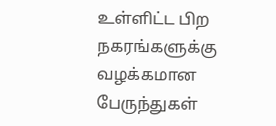உள்ளிட்ட பிற நகரங்களுக்கு வழக்கமான பேருந்துகள்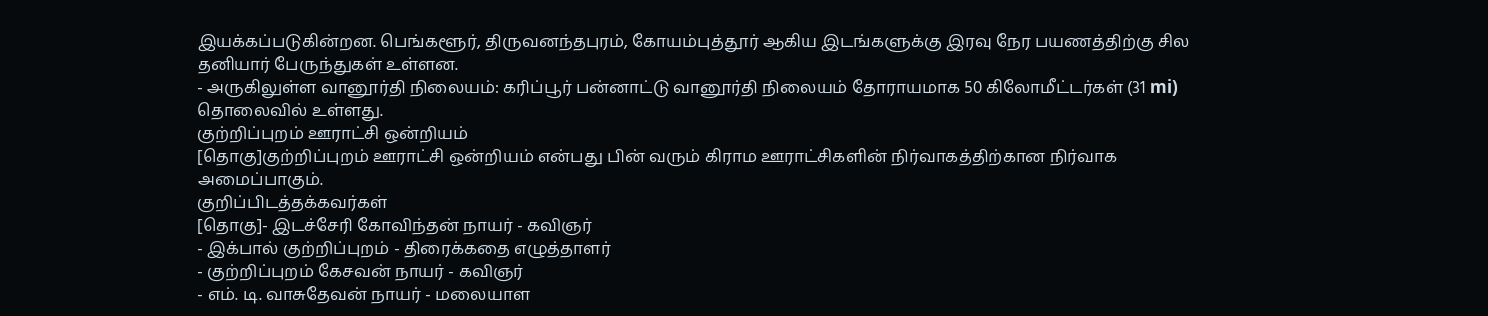இயக்கப்படுகின்றன. பெங்களூர், திருவனந்தபுரம், கோயம்புத்தூர் ஆகிய இடங்களுக்கு இரவு நேர பயணத்திற்கு சில தனியார் பேருந்துகள் உள்ளன.
- அருகிலுள்ள வானூர்தி நிலையம்: கரிப்பூர் பன்னாட்டு வானூர்தி நிலையம் தோராயமாக 50 கிலோமீட்டர்கள் (31 mi) தொலைவில் உள்ளது.
குற்றிப்புறம் ஊராட்சி ஒன்றியம்
[தொகு]குற்றிப்புறம் ஊராட்சி ஒன்றியம் என்பது பின் வரும் கிராம ஊராட்சிகளின் நிர்வாகத்திற்கான நிர்வாக அமைப்பாகும்.
குறிப்பிடத்தக்கவர்கள்
[தொகு]- இடச்சேரி கோவிந்தன் நாயர் - கவிஞர்
- இக்பால் குற்றிப்புறம் - திரைக்கதை எழுத்தாளர்
- குற்றிப்புறம் கேசவன் நாயர் - கவிஞர்
- எம். டி. வாசுதேவன் நாயர் - மலையாள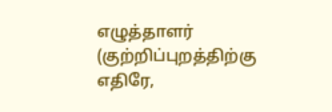எழுத்தாளர் (குற்றிப்புறத்திற்கு எதிரே,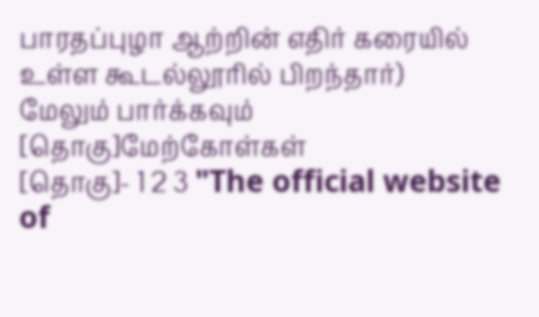பாரதப்புழா ஆற்றின் எதிர் கரையில் உள்ள கூடல்லூரில் பிறந்தார்)
மேலும் பார்க்கவும்
[தொகு]மேற்கோள்கள்
[தொகு]- 1 2 3 "The official website of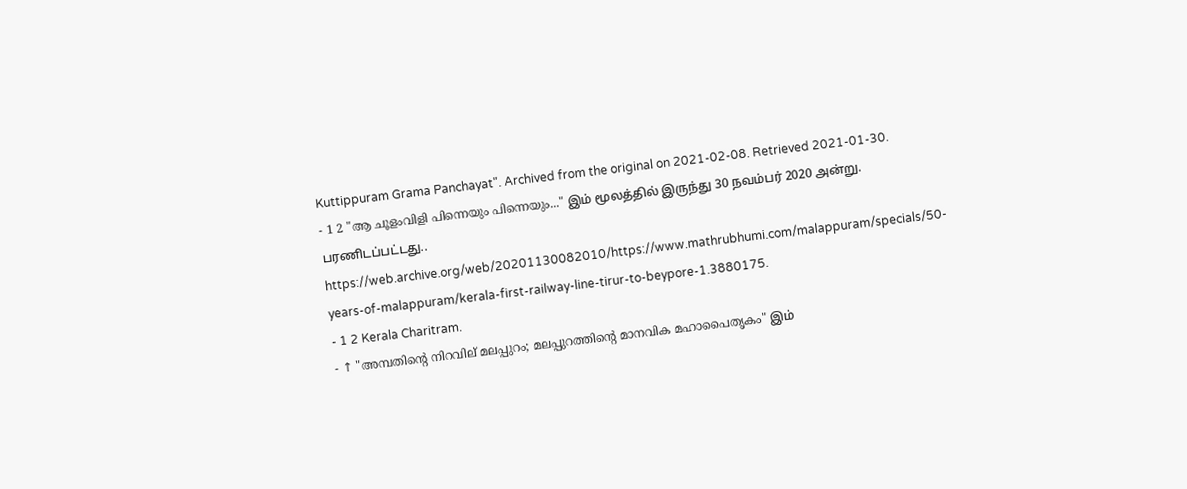Kuttippuram Grama Panchayat". Archived from the original on 2021-02-08. Retrieved 2021-01-30.
- 1 2 "ആ ചൂളംവിളി പിന്നെയും പിന്നെയും..." இம் மூலத்தில் இருந்து 30 நவம்பர் 2020 அன்று. பரணிடப்பட்டது.. https://web.archive.org/web/20201130082010/https://www.mathrubhumi.com/malappuram/specials/50-years-of-malappuram/kerala-first-railway-line-tirur-to-beypore-1.3880175.
- 1 2 Kerala Charitram.
- ↑ "അമ്പതിന്റെ നിറവില് മലപ്പുറം; മലപ്പുറത്തിന്റെ മാനവിക മഹാപൈതൃകം" இம்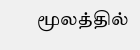மூலத்தில்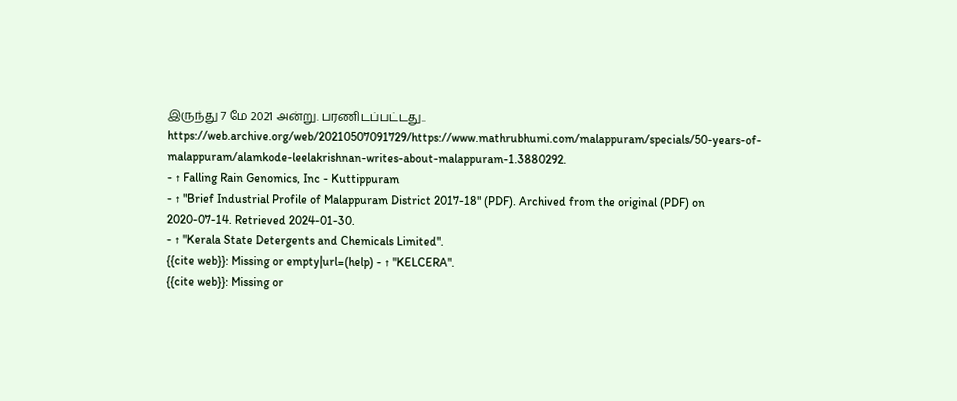இருந்து 7 மே 2021 அன்று. பரணிடப்பட்டது.. https://web.archive.org/web/20210507091729/https://www.mathrubhumi.com/malappuram/specials/50-years-of-malappuram/alamkode-leelakrishnan-writes-about-malappuram-1.3880292.
- ↑ Falling Rain Genomics, Inc - Kuttippuram
- ↑ "Brief Industrial Profile of Malappuram District 2017-18" (PDF). Archived from the original (PDF) on 2020-07-14. Retrieved 2024-01-30.
- ↑ "Kerala State Detergents and Chemicals Limited".
{{cite web}}: Missing or empty|url=(help) - ↑ "KELCERA".
{{cite web}}: Missing or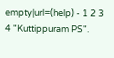empty|url=(help) - 1 2 3 4 "Kuttippuram PS".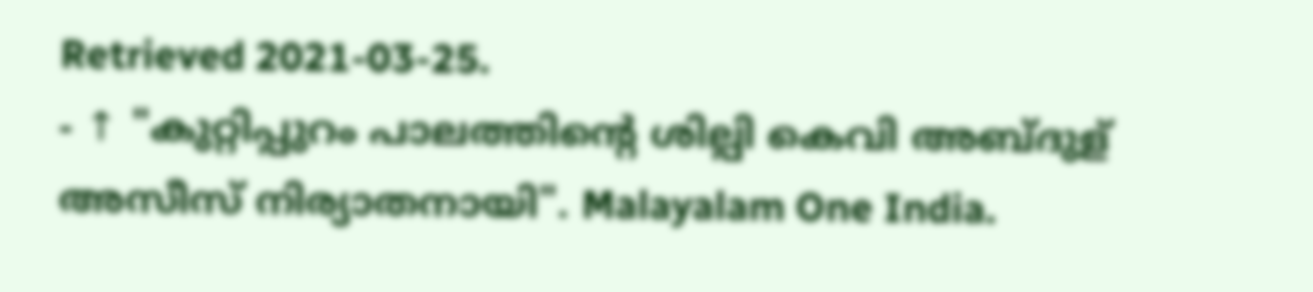Retrieved 2021-03-25.
- ↑ "കുറ്റിപ്പുറം പാലത്തിന്റെ ശില്പി കെവി അബ്ദുള് അസീസ് നിര്യാതനായി". Malayalam One India.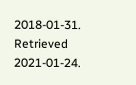2018-01-31. Retrieved 2021-01-24.